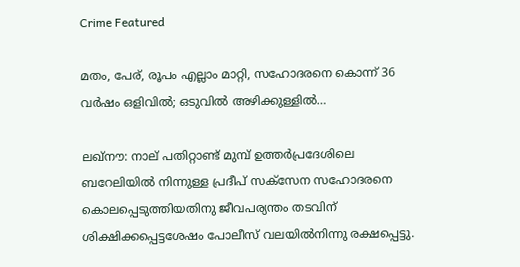Crime Featured

മതം, പേര്, രൂപം എല്ലാം മാറ്റി, സഹോദരനെ കൊന്ന് 36 വര്‍ഷം ഒളിവില്‍; ഒടുവില്‍ അഴിക്കുള്ളില്‍…

ലഖ്‌നൗ: നാല് പതിറ്റാണ്ട് മുമ്പ് ഉത്തര്‍പ്രദേശിലെ ബറേലിയില്‍ നിന്നുള്ള പ്രദീപ് സക്‌സേന സഹോദരനെ കൊലപ്പെടുത്തിയതിനു ജീവപര്യന്തം തടവിന് ശിക്ഷിക്കപ്പെട്ടശേഷം പോലീസ് വലയില്‍നിന്നു രക്ഷപ്പെട്ടു.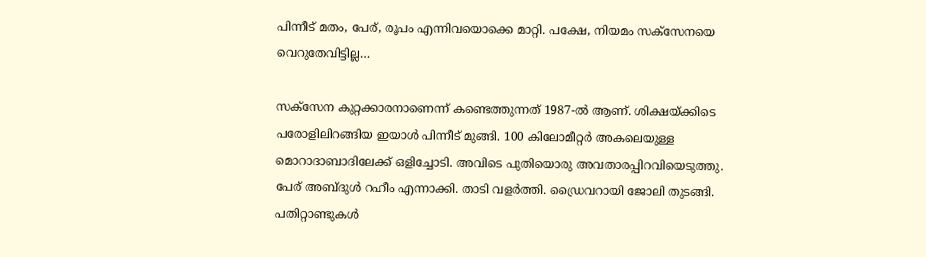പിന്നീട് മതം, പേര്, രൂപം എന്നിവയൊക്കെ മാറ്റി. പക്ഷേ, നിയമം സക്‌സേനയെ വെറുതേവിട്ടില്ല…

സക്‌സേന കുറ്റക്കാരനാണെന്ന് കണ്ടെത്തുന്നത് 1987-ല്‍ ആണ്. ശിക്ഷയ്ക്കിടെ പരോളിലിറങ്ങിയ ഇയാള്‍ പിന്നീട് മുങ്ങി. 100 കിലോമീറ്റര്‍ അകലെയുള്ള മൊറാദാബാദിലേക്ക് ഒളിച്ചോടി. അവിടെ പുതിയൊരു അവതാരപ്പിറവിയെടുത്തു. പേര് അബ്ദുള്‍ റഹീം എന്നാക്കി. താടി വളര്‍ത്തി. ഡ്രൈവറായി ജോലി തുടങ്ങി. പതിറ്റാണ്ടുകള്‍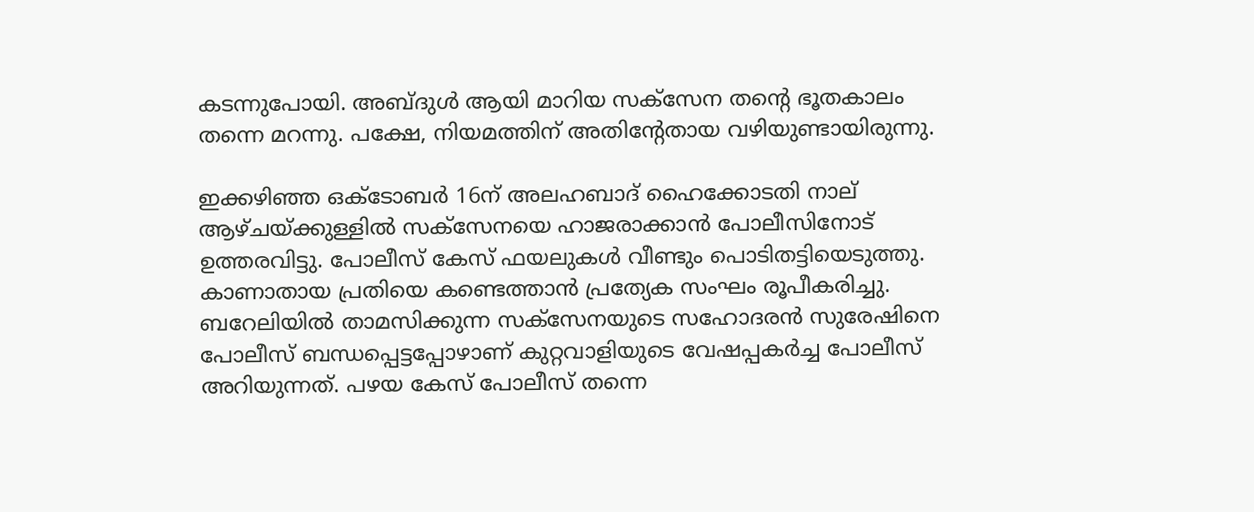കടന്നുപോയി. അബ്ദുള്‍ ആയി മാറിയ സക്‌സേന തന്റെ ഭൂതകാലം തന്നെ മറന്നു. പക്ഷേ, നിയമത്തിന് അതിന്റേതായ വഴിയുണ്ടായിരുന്നു.

ഇക്കഴിഞ്ഞ ഒക്‌ടോബര്‍ 16ന് അലഹബാദ് ഹൈക്കോടതി നാല് ആഴ്ചയ്ക്കുള്ളില്‍ സക്‌സേനയെ ഹാജരാക്കാന്‍ പോലീസിനോട് ഉത്തരവിട്ടു. പോലീസ് കേസ് ഫയലുകള്‍ വീണ്ടും പൊടിതട്ടിയെടുത്തു. കാണാതായ പ്രതിയെ കണ്ടെത്താന്‍ പ്രത്യേക സംഘം രൂപീകരിച്ചു. ബറേലിയില്‍ താമസിക്കുന്ന സക്‌സേനയുടെ സഹോദരന്‍ സുരേഷിനെ പോലീസ് ബന്ധപ്പെട്ടപ്പോഴാണ് കുറ്റവാളിയുടെ വേഷപ്പകര്‍ച്ച പോലീസ് അറിയുന്നത്. പഴയ കേസ് പോലീസ് തന്നെ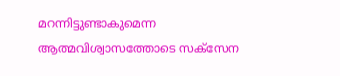മറന്നിട്ടുണ്ടാകുമെന്ന ആത്മവിശ്വാസത്തോടെ സക്‌സേന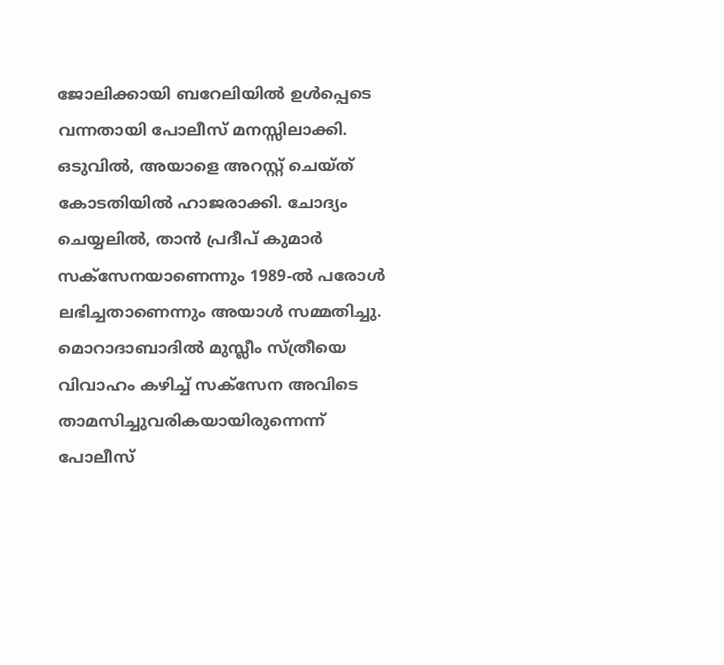ജോലിക്കായി ബറേലിയില്‍ ഉള്‍പ്പെടെ വന്നതായി പോലീസ് മനസ്സിലാക്കി.
ഒടുവില്‍, അയാളെ അറസ്റ്റ് ചെയ്ത് കോടതിയില്‍ ഹാജരാക്കി. ചോദ്യം ചെയ്യലില്‍, താന്‍ പ്രദീപ് കുമാര്‍ സക്‌സേനയാണെന്നും 1989-ല്‍ പരോള്‍ ലഭിച്ചതാണെന്നും അയാള്‍ സമ്മതിച്ചു. മൊറാദാബാദില്‍ മുസ്ലീം സ്ത്രീയെ വിവാഹം കഴിച്ച് സക്‌സേന അവിടെ താമസിച്ചുവരികയായിരുന്നെന്ന് പോലീസ്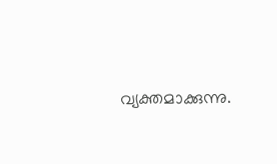വ്യക്തമാക്കുന്നു.